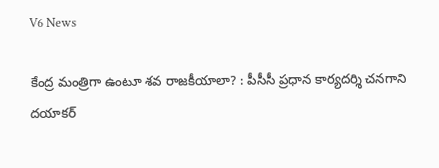V6 News

కేంద్ర మంత్రిగా ఉంటూ శవ రాజకీయాలా? : పీసీసీ ప్రధాన కార్యదర్శి చనగాని దయాకర్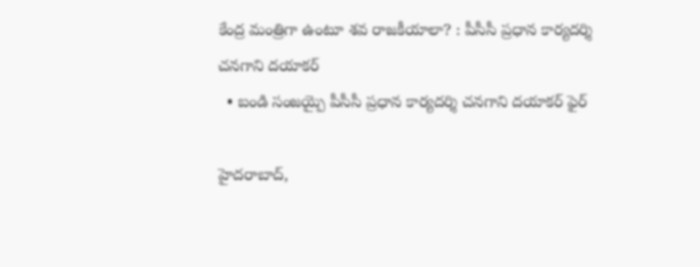కేంద్ర మంత్రిగా ఉంటూ శవ రాజకీయాలా? : పీసీసీ ప్రధాన కార్యదర్శి చనగాని దయాకర్
  • బండి సంజయ్పై పీసీసీ ప్రధాన కార్యదర్శి చనగాని దయాకర్ ఫైర్

హైదరాబాద్,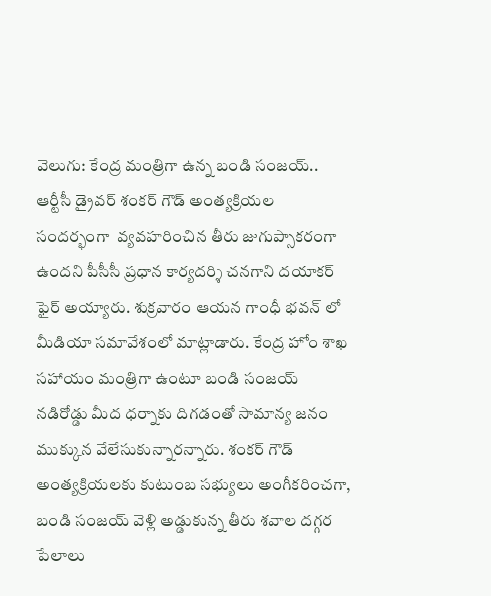వెలుగు: కేంద్ర మంత్రిగా ఉన్న బండి సంజయ్.. ఆర్టీసీ డ్రైవర్ శంకర్ గౌడ్ అంత్యక్రియల  సందర్భంగా  వ్యవహరించిన తీరు జుగుప్సాకరంగా ఉందని పీసీసీ ప్రధాన కార్యదర్శి చనగాని దయాకర్ ఫైర్ అయ్యారు. శుక్రవారం ఆయన గాంధీ భవన్ లో మీడియా సమావేశంలో మాట్లాడారు. కేంద్ర హోం శాఖ సహాయం మంత్రిగా ఉంటూ బండి సంజయ్ నడిరోడ్డు మీద ధర్నాకు దిగడంతో సామాన్య జనం ముక్కున వేలేసుకున్నారన్నారు. శంకర్ గౌడ్ అంత్యక్రియలకు కుటుంబ సభ్యులు అంగీకరించగా,  బండి సంజయ్ వెళ్లి అడ్డుకున్న తీరు శవాల దగ్గర పేలాలు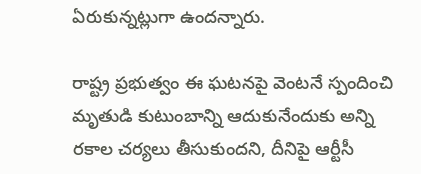ఏరుకున్నట్లుగా ఉందన్నారు.

రాష్ట్ర ప్రభుత్వం ఈ ఘటనపై వెంటనే స్పందించి మృతుడి కుటుంబాన్ని ఆదుకునేందుకు అన్ని రకాల చర్యలు తీసుకుందని, దీనిపై ఆర్టీసీ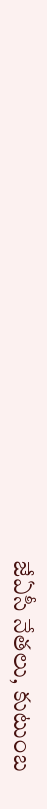జేఏసీ నేతలు, కుటుంబ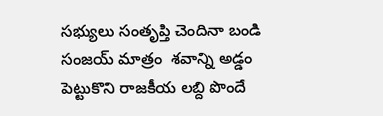సభ్యులు సంతృప్తి చెందినా బండి సంజయ్ మాత్రం  శవాన్ని అడ్డం పెట్టుకొని రాజకీయ లబ్ది పొందే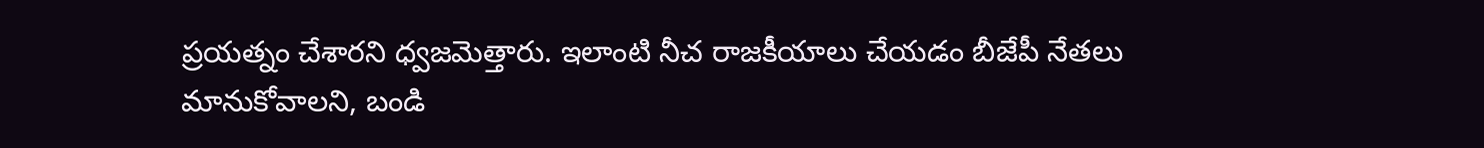ప్రయత్నం చేశారని ధ్వజమెత్తారు. ఇలాంటి నీచ రాజకీయాలు చేయడం బీజేపీ నేతలు మానుకోవాలని, బండి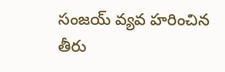సంజయ్ వ్యవ హరించిన తీరు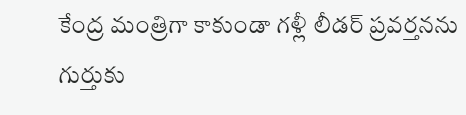కేంద్ర మంత్రిగా కాకుండా గళ్లీ లీడర్ ప్రవర్తనను గుర్తుకు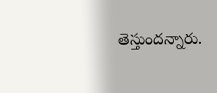తెస్తుందన్నారు.